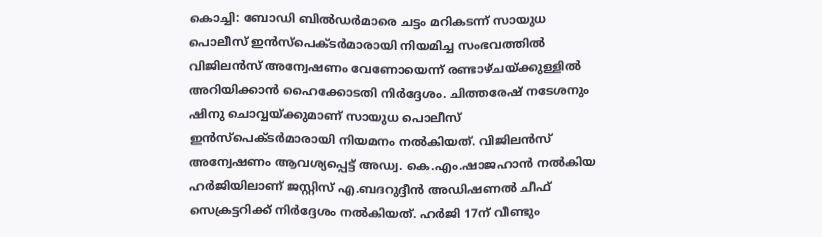കൊച്ചി: ബോഡി ബിൽഡർമാരെ ചട്ടം മറികടന്ന് സായുധ പൊലീസ് ഇൻസ്പെക്ടർമാരായി നിയമിച്ച സംഭവത്തിൽ വിജിലൻസ് അന്വേഷണം വേണോയെന്ന് രണ്ടാഴ്ചയ്ക്കുള്ളിൽ അറിയിക്കാൻ ഹൈക്കോടതി നിർദ്ദേശം. ചിത്തരേഷ് നടേശനും ഷിനു ചൊവ്വയ്ക്കുമാണ് സായുധ പൊലീസ് ഇൻസ്പെക്ടർമാരായി നിയമനം നൽകിയത്. വിജിലൻസ് അന്വേഷണം ആവശ്യപ്പെട്ട് അഡ്വ. കെ.എം.ഷാജഹാൻ നൽകിയ ഹർജിയിലാണ് ജസ്റ്റിസ് എ.ബദറുദ്ദീൻ അഡിഷണൽ ചീഫ് സെക്രട്ടറിക്ക് നിർദ്ദേശം നൽകിയത്. ഹർജി 17ന് വീണ്ടും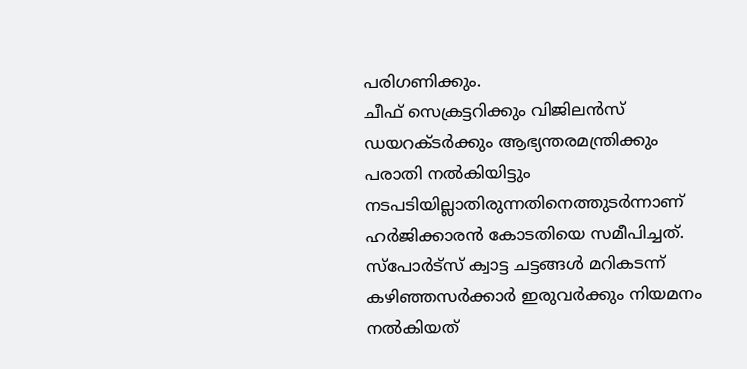പരിഗണിക്കും.
ചീഫ് സെക്രട്ടറിക്കും വിജിലൻസ് ഡയറക്ടർക്കും ആഭ്യന്തരമന്ത്രിക്കും പരാതി നൽകിയിട്ടും നടപടിയില്ലാതിരുന്നതിനെത്തുടർന്നാണ് ഹർജിക്കാരൻ കോടതിയെ സമീപിച്ചത്. സ്പോർട്സ് ക്വാട്ട ചട്ടങ്ങൾ മറികടന്ന് കഴിഞ്ഞസർക്കാർ ഇരുവർക്കും നിയമനം നൽകിയത്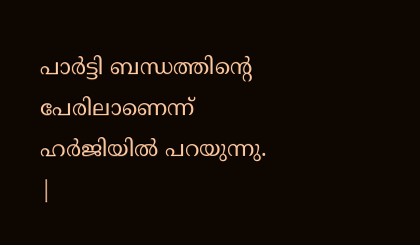പാർട്ടി ബന്ധത്തിന്റെ പേരിലാണെന്ന് ഹർജിയിൽ പറയുന്നു.
|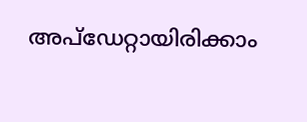അപ്ഡേറ്റായിരിക്കാം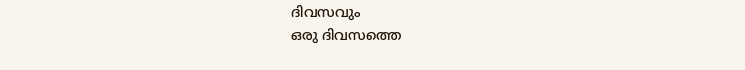ദിവസവും
ഒരു ദിവസത്തെ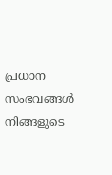പ്രധാന സംഭവങ്ങൾ നിങ്ങളുടെ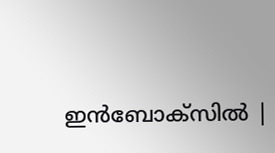ഇൻബോക്സിൽ |